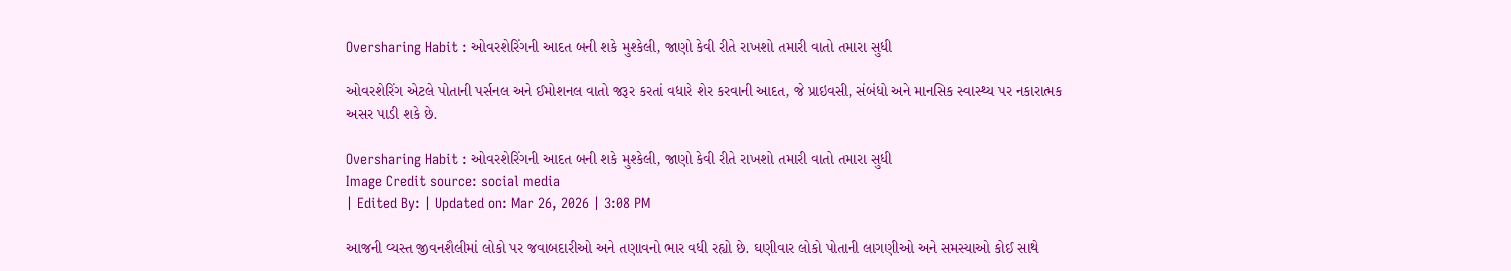Oversharing Habit : ઓવરશેરિંગની આદત બની શકે મુશ્કેલી, જાણો કેવી રીતે રાખશો તમારી વાતો તમારા સુધી

ઓવરશેરિંગ એટલે પોતાની પર્સનલ અને ઈમોશનલ વાતો જરૂર કરતાં વધારે શેર કરવાની આદત, જે પ્રાઇવસી, સંબંધો અને માનસિક સ્વાસ્થ્ય પર નકારાત્મક અસર પાડી શકે છે.

Oversharing Habit : ઓવરશેરિંગની આદત બની શકે મુશ્કેલી, જાણો કેવી રીતે રાખશો તમારી વાતો તમારા સુધી
Image Credit source: social media
| Edited By: | Updated on: Mar 26, 2026 | 3:08 PM

આજની વ્યસ્ત જીવનશૈલીમાં લોકો પર જવાબદારીઓ અને તણાવનો ભાર વધી રહ્યો છે. ઘણીવાર લોકો પોતાની લાગણીઓ અને સમસ્યાઓ કોઈ સાથે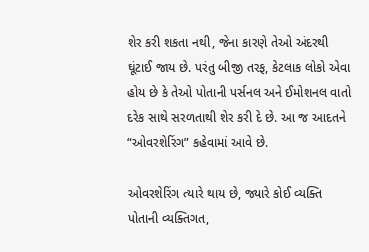શેર કરી શકતા નથી, જેના કારણે તેઓ અંદરથી ઘૂંટાઈ જાય છે. પરંતુ બીજી તરફ, કેટલાક લોકો એવા હોય છે કે તેઓ પોતાની પર્સનલ અને ઈમોશનલ વાતો દરેક સાથે સરળતાથી શેર કરી દે છે. આ જ આદતને “ઓવરશેરિંગ” કહેવામાં આવે છે.

ઓવરશેરિંગ ત્યારે થાય છે, જ્યારે કોઈ વ્યક્તિ પોતાની વ્યક્તિગત,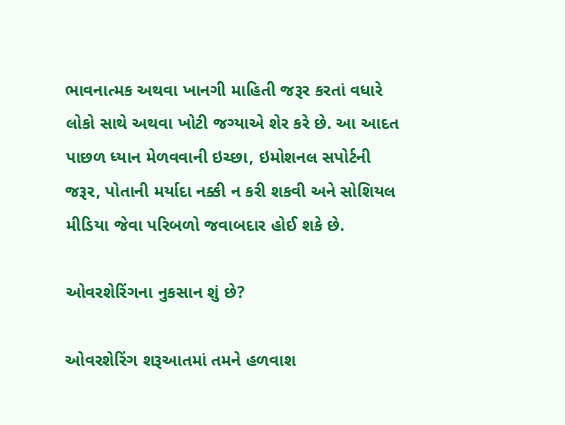ભાવનાત્મક અથવા ખાનગી માહિતી જરૂર કરતાં વધારે લોકો સાથે અથવા ખોટી જગ્યાએ શેર કરે છે. આ આદત પાછળ ધ્યાન મેળવવાની ઇચ્છા, ઇમોશનલ સપોર્ટની જરૂર, પોતાની મર્યાદા નક્કી ન કરી શકવી અને સોશિયલ મીડિયા જેવા પરિબળો જવાબદાર હોઈ શકે છે.

ઓવરશેરિંગના નુકસાન શું છે?

ઓવરશેરિંગ શરૂઆતમાં તમને હળવાશ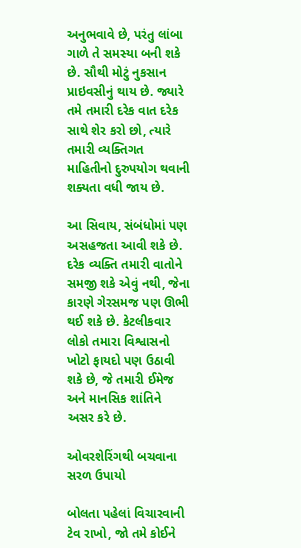અનુભવાવે છે, પરંતુ લાંબા ગાળે તે સમસ્યા બની શકે છે. સૌથી મોટું નુકસાન પ્રાઇવસીનું થાય છે. જ્યારે તમે તમારી દરેક વાત દરેક સાથે શેર કરો છો, ત્યારે તમારી વ્યક્તિગત માહિતીનો દુરુપયોગ થવાની શક્યતા વધી જાય છે.

આ સિવાય, સંબંધોમાં પણ અસહજતા આવી શકે છે. દરેક વ્યક્તિ તમારી વાતોને સમજી શકે એવું નથી, જેના કારણે ગેરસમજ પણ ઊભી થઈ શકે છે. કેટલીકવાર લોકો તમારા વિશ્વાસનો ખોટો ફાયદો પણ ઉઠાવી શકે છે, જે તમારી ઈમેજ અને માનસિક શાંતિને અસર કરે છે.

ઓવરશેરિંગથી બચવાના સરળ ઉપાયો

બોલતા પહેલાં વિચારવાની ટેવ રાખો, જો તમે કોઈને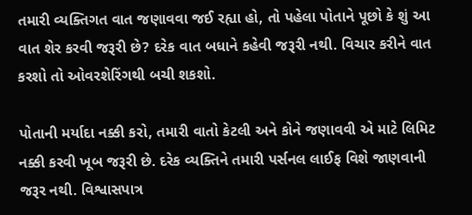તમારી વ્યક્તિગત વાત જણાવવા જઈ રહ્યા હો, તો પહેલા પોતાને પૂછો કે શું આ વાત શેર કરવી જરૂરી છે? દરેક વાત બધાને કહેવી જરૂરી નથી. વિચાર કરીને વાત કરશો તો ઓવરશેરિંગથી બચી શકશો.

પોતાની મર્યાદા નક્કી કરો, તમારી વાતો કેટલી અને કોને જણાવવી એ માટે લિમિટ નક્કી કરવી ખૂબ જરૂરી છે. દરેક વ્યક્તિને તમારી પર્સનલ લાઈફ વિશે જાણવાની જરૂર નથી. વિશ્વાસપાત્ર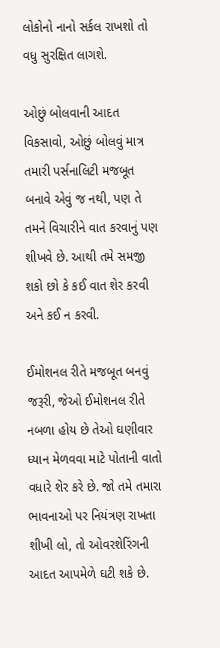લોકોનો નાનો સર્કલ રાખશો તો વધુ સુરક્ષિત લાગશે.

ઓછું બોલવાની આદત વિકસાવો, ઓછું બોલવું માત્ર તમારી પર્સનાલિટી મજબૂત બનાવે એવું જ નથી, પણ તે તમને વિચારીને વાત કરવાનું પણ શીખવે છે. આથી તમે સમજી શકો છો કે કઈ વાત શેર કરવી અને કઈ ન કરવી.

ઈમોશનલ રીતે મજબૂત બનવું જરૂરી, જેઓ ઈમોશનલ રીતે નબળા હોય છે તેઓ ઘણીવાર ધ્યાન મેળવવા માટે પોતાની વાતો વધારે શેર કરે છે. જો તમે તમારા ભાવનાઓ પર નિયંત્રણ રાખતા શીખી લો, તો ઓવરશેરિંગની આદત આપમેળે ઘટી શકે છે.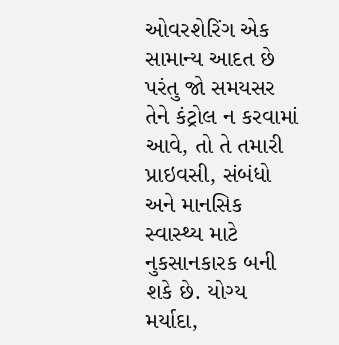ઓવરશેરિંગ એક સામાન્ય આદત છે પરંતુ જો સમયસર તેને કંટ્રોલ ન કરવામાં આવે, તો તે તમારી પ્રાઇવસી, સંબંધો અને માનસિક સ્વાસ્થ્ય માટે નુકસાનકારક બની શકે છે. યોગ્ય મર્યાદા,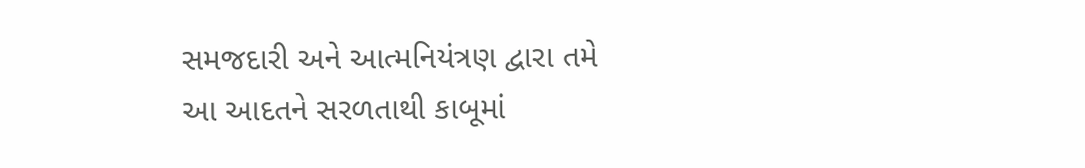સમજદારી અને આત્મનિયંત્રણ દ્વારા તમે આ આદતને સરળતાથી કાબૂમાં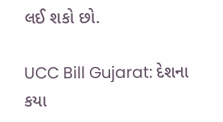લઈ શકો છો.

UCC Bill Gujarat: દેશના કયા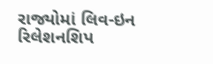રાજ્યોમાં લિવ-ઇન રિલેશનશિપ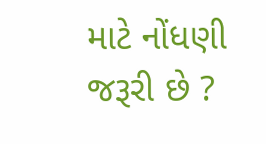માટે નોંધણી જરૂરી છે ?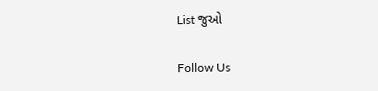List જુઓ

Follow Us